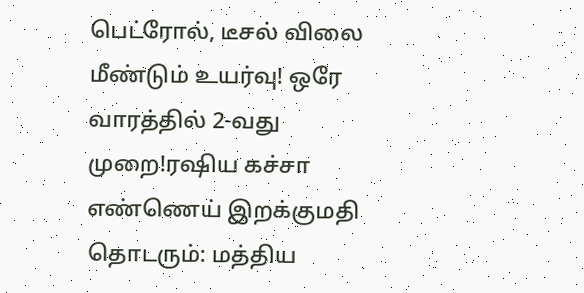பெட்ரோல், டீசல் விலை மீண்டும் உயர்வு! ஒரே வாரத்தில் 2-வது முறை!ரஷிய கச்சா எண்ணெய் இறக்குமதி தொடரும்: மத்திய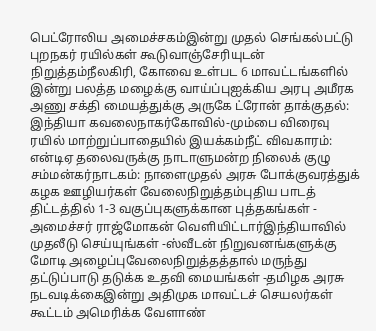பெட்ரோலிய அமைச்சகம்இன்று முதல் செங்கல்பட்டு புறநகர் ரயில்கள் கூடுவாஞ்சேரியுடன் நிறுத்தம்நீலகிரி, கோவை உள்பட 6 மாவட்டங்களில் இன்று பலத்த மழைக்கு வாய்ப்புஐக்கிய அரபு அமீரக அணு சக்தி மையத்துக்கு அருகே ட்ரோன் தாக்குதல்: இந்தியா கவலைநாகர்கோவில்-மும்பை விரைவு ரயில் மாற்றுப்பாதையில் இயக்கம்நீட் விவகாரம்: என்டிஏ தலைவருக்கு நாடாளுமன்ற நிலைக் குழு சம்மன்கர்நாடகம்: நாளைமுதல் அரசு போக்குவரத்துக் கழக ஊழியர்கள் வேலைநிறுத்தம்புதிய பாடத் திட்டத்தில் 1-3 வகுப்புகளுக்கான புத்தகங்கள் - அமைச்சர் ராஜ்மோகன் வெளியிட்டார்இந்தியாவில் முதலீடு செய்யுங்கள் -ஸ்வீடன் நிறுவனங்களுக்கு மோடி அழைப்புவேலைநிறுத்தத்தால் மருந்து தட்டுப்பாடு தடுக்க உதவி மையங்கள் -தமிழக அரசு நடவடிக்கைஇன்று அதிமுக மாவட்டச் செயலர்கள் கூட்டம் அமெரிக்க வேளாண்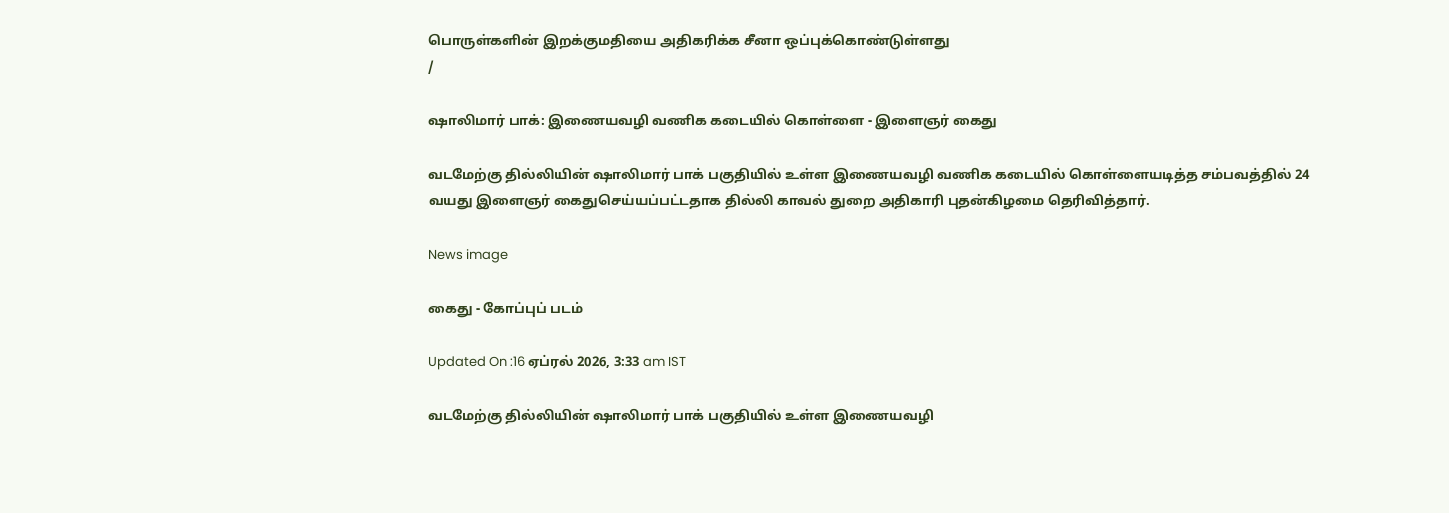பொருள்களின் இறக்குமதியை அதிகரிக்க சீனா ஒப்புக்கொண்டுள்ளது
/

ஷாலிமார் பாக்: இணையவழி வணிக கடையில் கொள்ளை - இளைஞர் கைது

வடமேற்கு தில்லியின் ஷாலிமார் பாக் பகுதியில் உள்ள இணையவழி வணிக கடையில் கொள்ளையடித்த சம்பவத்தில் 24 வயது இளைஞர் கைதுசெய்யப்பட்டதாக தில்லி காவல் துறை அதிகாரி புதன்கிழமை தெரிவித்தார்.

News image

கைது - கோப்புப் படம்

Updated On :16 ஏப்ரல் 2026, 3:33 am IST

வடமேற்கு தில்லியின் ஷாலிமார் பாக் பகுதியில் உள்ள இணையவழி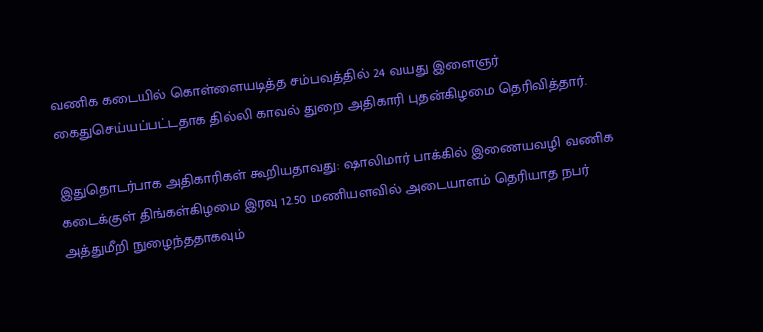வணிக கடையில் கொள்ளையடித்த சம்பவத்தில் 24 வயது இளைஞர் கைதுசெய்யப்பட்டதாக தில்லி காவல் துறை அதிகாரி புதன்கிழமை தெரிவித்தார்.

இதுதொடர்பாக அதிகாரிகள் கூறியதாவது: ஷாலிமார் பாக்கில் இணையவழி வணிக கடைக்குள் திங்கள்கிழமை இரவு 12.50 மணியளவில் அடையாளம் தெரியாத நபர் அத்துமீறி நுழைந்ததாகவும்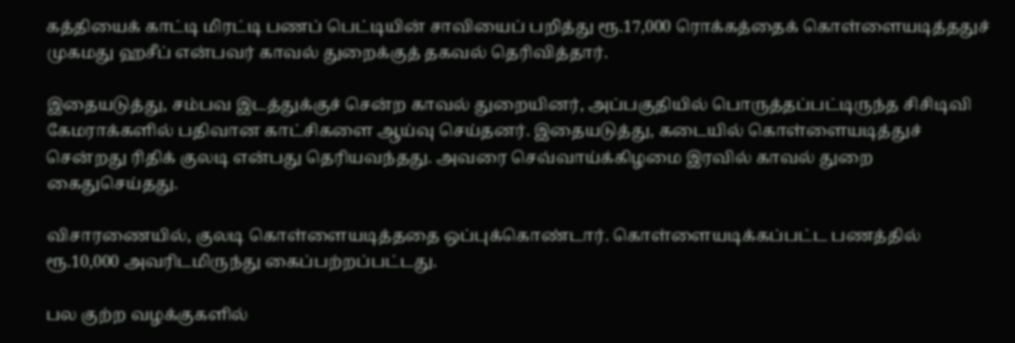கத்தியைக் காட்டி மிரட்டி பணப் பெட்டியின் சாவியைப் பறித்து ரூ.17,000 ரொக்கத்தைக் கொள்ளையடித்ததுச் முகமது ஹசீப் என்பவர் காவல் துறைக்குத் தகவல் தெரிவித்தார்.

இதையடுத்து, சம்பவ இடத்துக்குச் சென்ற காவல் துறையினர், அப்பகுதியில் பொருத்தப்பட்டிருந்த சிசிடிவி கேமராக்களில் பதிவான காட்சிகளை ஆய்வு செய்தனர். இதையடுத்து, கடையில் கொள்ளையடித்துச் சென்றது ரிதிக் குலடி என்பது தெரியவந்தது. அவரை செவ்வாய்க்கிழமை இரவில் காவல் துறை கைதுசெய்தது.

விசாரணையில், குலடி கொள்ளையடித்ததை ஒப்புக்கொண்டார். கொள்ளையடிக்கப்பட்ட பணத்தில் ரூ.10,000 அவரிடமிருந்து கைப்பற்றப்பட்டது.

பல குற்ற வழக்குகளில்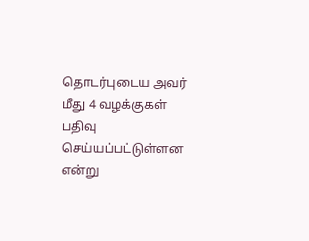தொடர்புடைய அவர் மீது 4 வழக்குகள் பதிவு செய்யப்பட்டுள்ளன என்று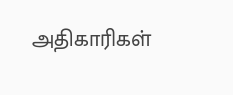அதிகாரிகள்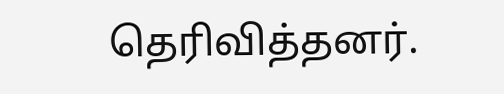தெரிவித்தனர்.